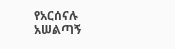የአርሰናሉ አሠልጣኝ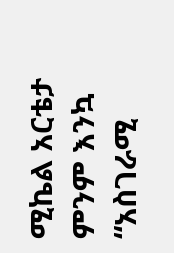ሚኬል አርቴታ ምንም እንኳ “አስገራሚ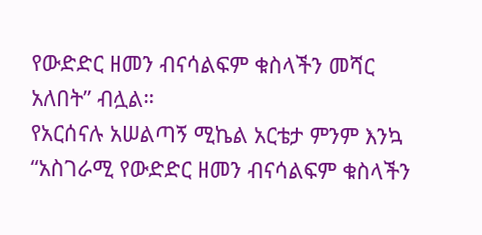የውድድር ዘመን ብናሳልፍም ቁስላችን መሻር አለበት” ብሏል።
የአርሰናሉ አሠልጣኝ ሚኬል አርቴታ ምንም እንኳ “አስገራሚ የውድድር ዘመን ብናሳልፍም ቁስላችን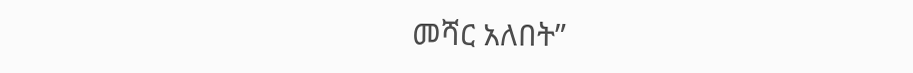መሻር አለበት”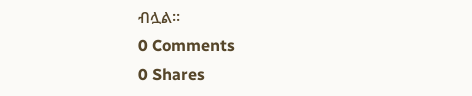ብሏል።
0 Comments
0 Shares